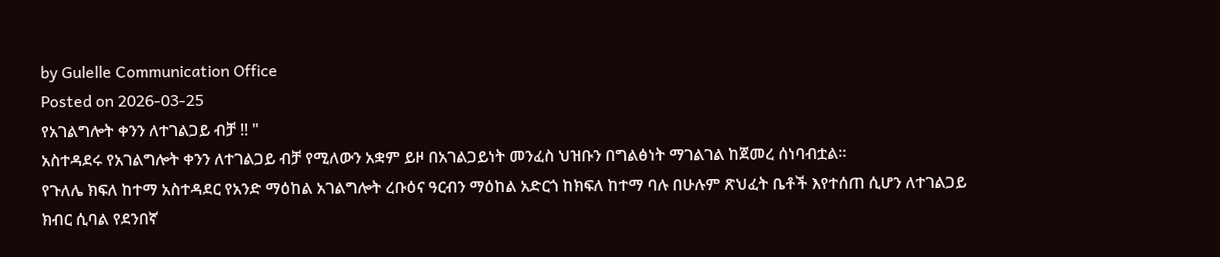by Gulelle Communication Office
Posted on 2026-03-25
የአገልግሎት ቀንን ለተገልጋይ ብቻ !! "
አስተዳደሩ የአገልግሎት ቀንን ለተገልጋይ ብቻ የሚለውን አቋም ይዞ በአገልጋይነት መንፈስ ህዝቡን በግልፅነት ማገልገል ከጀመረ ሰነባብቷል።
የጉለሌ ክፍለ ከተማ አስተዳደር የአንድ ማዕከል አገልግሎት ረቡዕና ዓርብን ማዕከል አድርጎ ከክፍለ ከተማ ባሉ በሁሉም ጽህፈት ቤቶች እየተሰጠ ሲሆን ለተገልጋይ ክብር ሲባል የደንበኛ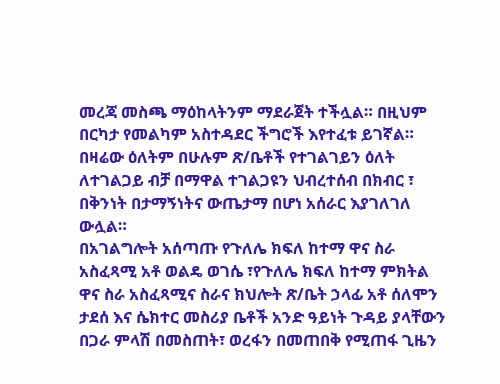መረጃ መስጫ ማዕከላትንም ማደራጀት ተችሏል። በዚህም በርካታ የመልካም አስተዳደር ችግሮች እየተፈቱ ይገኛል።
በዛሬው ዕለትም በሁሉም ጽ/ቤቶች የተገልገይን ዕለት ለተገልጋይ ብቻ በማዋል ተገልጋዩን ህብረተሰብ በክብር ፣ በቅንነት በታማኝነትና ውጤታማ በሆነ አሰራር እያገለገለ ውሏል።
በአገልግሎት አሰጣጡ የጉለሌ ክፍለ ከተማ ዋና ስራ አስፈጻሚ አቶ ወልዴ ወገሴ ፣የጉለሌ ክፍለ ከተማ ምክትል ዋና ስራ አስፈጻሚና ስራና ክህሎት ጽ/ቤት ኃላፊ አቶ ሰለሞን ታደሰ እና ሴክተር መስሪያ ቤቶች አንድ ዓይነት ጉዳይ ያላቸውን በጋራ ምላሽ በመስጠት፣ ወረፋን በመጠበቅ የሚጠፋ ጊዜን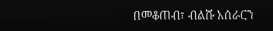በመቆጠብ፣ ብልሹ አሰራርን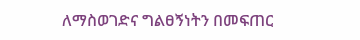ለማስወገድና ግልፀኝነትን በመፍጠር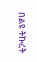በልዩ ትኩረት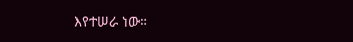እየተሠራ ነው።